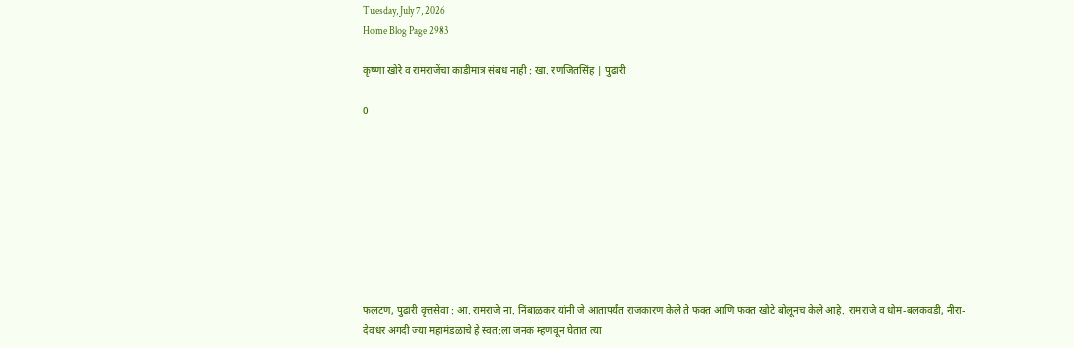Tuesday, July 7, 2026
Home Blog Page 2983

कृष्णा खोरे व रामराजेंचा काडीमात्र संबध नाही : खा. रणजितसिंह | पुढारी

0









फलटण, पुढारी वृत्तसेवा : आ. रामराजे ना. निंबाळकर यांनी जे आतापर्यंत राजकारण केले ते फक्त आणि फक्त खोटे बोलूनच केले आहे. रामराजे व धोम-बलकवडी, नीरा-देवधर अगदी ज्या महामंडळाचे हे स्वत:ला जनक म्हणवून घेतात त्या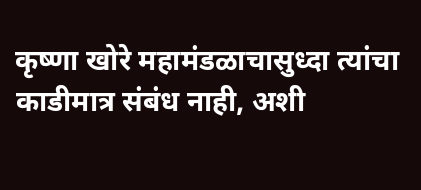कृष्णा खोरे महामंडळाचासुध्दा त्यांचा काडीमात्र संबंध नाही, अशी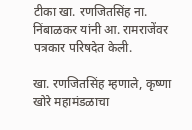टीका खा. रणजितसिंह ना. निंबाळकर यांनी आ. रामराजेंवर पत्रकार परिषदेत केली.

खा. रणजितसिंह म्हणाले, कृष्णा खोरे महामंडळाचा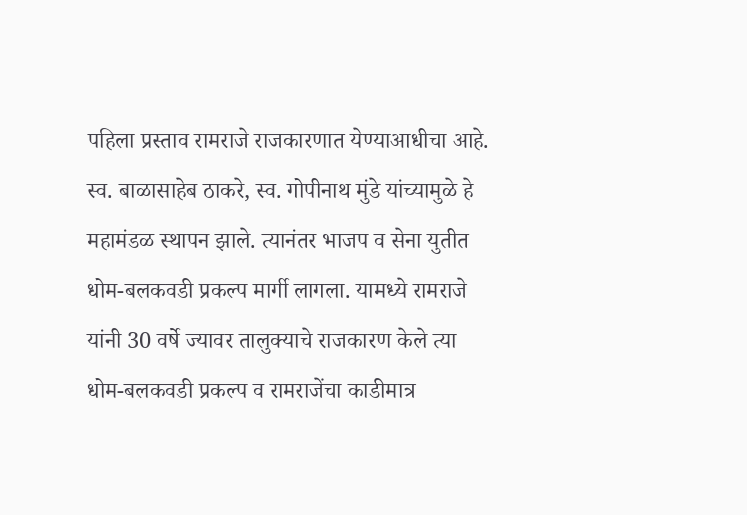पहिला प्रस्ताव रामराजे राजकारणात येण्याआधीचा आहे. स्व. बाळासाहेब ठाकरे, स्व. गोपीनाथ मुंडे यांच्यामुळे हे महामंडळ स्थापन झाले. त्यानंतर भाजप व सेना युतीत धोम-बलकवडी प्रकल्प मार्गी लागला. यामध्ये रामराजे यांनी 30 वर्षे ज्यावर तालुक्याचे राजकारण केले त्या धोम-बलकवडी प्रकल्प व रामराजेंचा काडीमात्र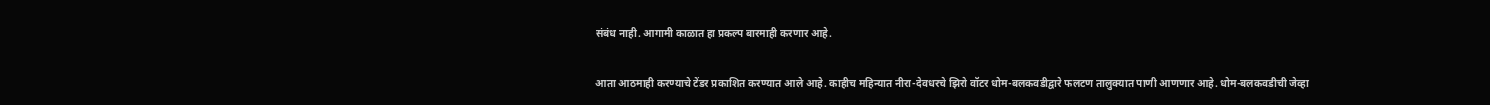संबंध नाही. आगामी काळात हा प्रकल्प बारमाही करणार आहे.

आता आठमाही करण्याचे टेंडर प्रकाशित करण्यात आले आहे. काहीच महिन्यात नीरा-देवधरचे झिरो वॉटर धोम-बलकवडीद्वारे फलटण तालुक्यात पाणी आणणार आहे. धोम-बलकवडीची जेव्हा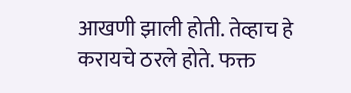आखणी झाली होती. तेव्हाच हे करायचे ठरले होते. फक्त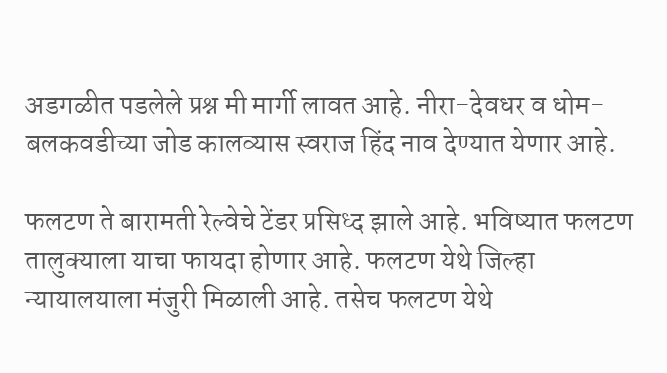अडगळीत पडलेले प्रश्न मी मार्गी लावत आहे. नीरा-देवधर व धोम-बलकवडीच्या जोड कालव्यास स्वराज हिंद नाव देण्यात येणार आहे.

फलटण ते बारामती रेल्वेचे टेंडर प्रसिध्द झाले आहे. भविष्यात फलटण तालुक्याला याचा फायदा होणार आहे. फलटण येथे जिल्हा न्यायालयाला मंजुरी मिळाली आहे. तसेच फलटण येथे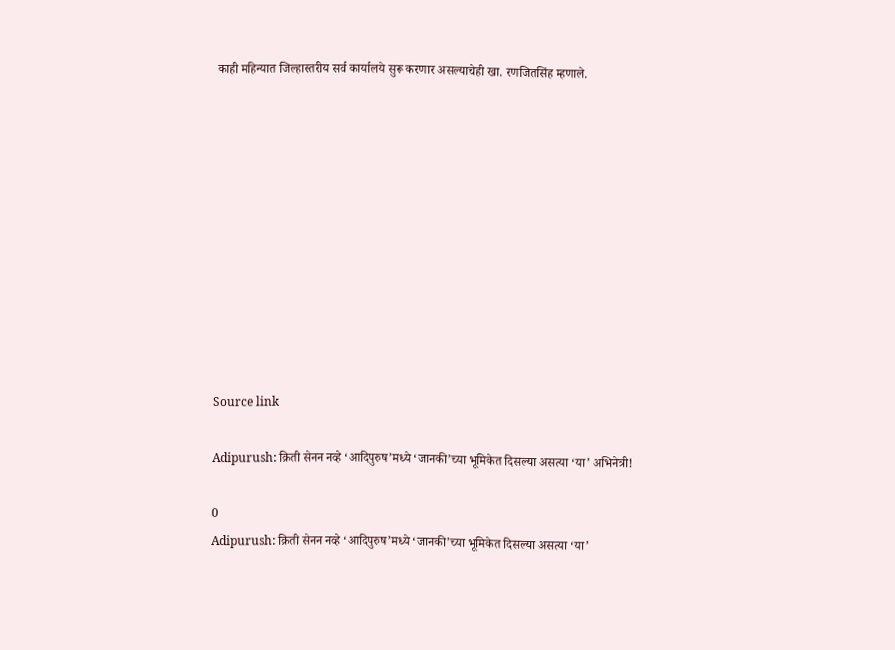काही महिन्यात जिल्हास्तरीय सर्व कार्यालये सुरू करणार असल्याचेही खा. रणजितसिंह म्हणाले.











Source link

Adipurush: क्रिती सेनन नव्हे ‘आदिपुरुष’मध्ये ‘जानकी’च्या भूमिकेत दिसल्या असत्या ‘या’ अभिनेत्री!

0
Adipurush: क्रिती सेनन नव्हे ‘आदिपुरुष’मध्ये ‘जानकी’च्या भूमिकेत दिसल्या असत्या ‘या’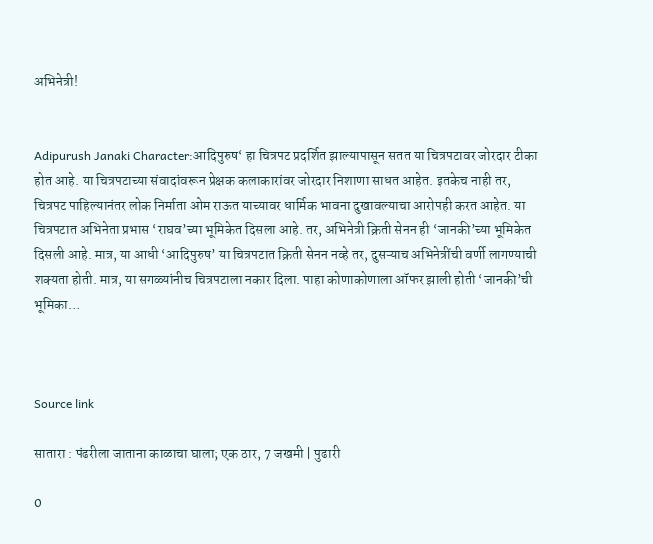अभिनेत्री!


Adipurush Janaki Character:आदिपुरुष‘ हा चित्रपट प्रदर्शित झाल्यापासून सतत या चित्रपटावर जोरदार टीका होत आहे. या चित्रपटाच्या संवादांवरून प्रेक्षक कलाकारांवर जोरदार निशाणा साधत आहेत. इतकेच नाही तर, चित्रपट पाहिल्यानंतर लोक निर्माता ओम राऊत याच्यावर धार्मिक भावना दुखावल्याचा आरोपही करत आहेत. या चित्रपटात अभिनेता प्रभास ‘राघव’च्या भूमिकेत दिसला आहे. तर, अभिनेत्री क्रिती सेनन ही ‘जानकी’च्या भूमिकेत दिसली आहे. मात्र, या आधी ‘आदिपुरुष’ या चित्रपटात क्रिती सेनन नव्हे तर, दुसऱ्याच अभिनेत्रींची वर्णी लागण्याची शक्यता होती. मात्र, या सगळ्यांनीच चित्रपटाला नकार दिला. पाहा कोणाकोणाला ऑफर झाली होती ‘जानकी’ची भूमिका…



Source link

सातारा : पंढरीला जाताना काळाचा घाला; एक ठार, 7 जखमी | पुढारी

0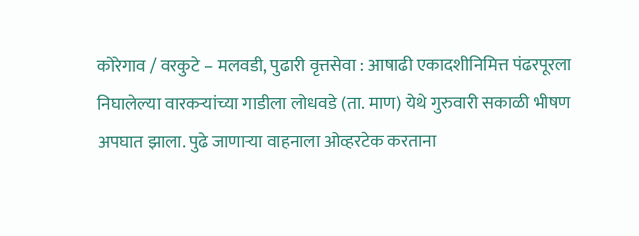कोरेगाव / वरकुटे – मलवडी, पुढारी वृत्तसेवा : आषाढी एकादशीनिमित्त पंढरपूरला निघालेल्या वारकर्‍यांच्या गाडीला लोधवडे (ता. माण) येथे गुरुवारी सकाळी भीषण अपघात झाला. पुढे जाणार्‍या वाहनाला ओव्हरटेक करताना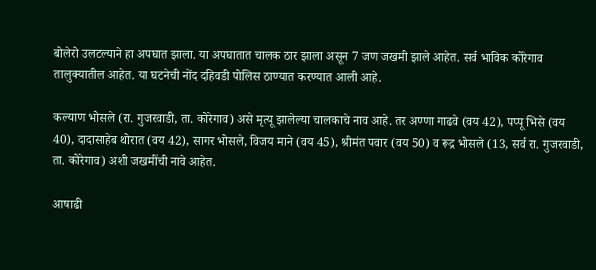बोलेरो उलटल्याने हा अपघात झाला. या अपघातात चालक ठार झाला असून 7 जण जखमी झाले आहेत. सर्व भाविक कोरेगाव तालुक्यातील आहेत. या घटनेची नोंद दहिवडी पोलिस ठाण्यात करण्यात आली आहे.

कल्याण भोसले (रा. गुजरवाडी, ता. कोरेगाव) असे मृत्यू झालेल्या चालकाचे नाव आहे. तर अण्णा गाढवे (वय 42), पप्पू भिसे (वय 40), दादासाहेब थोरात (वय 42), सागर भोसले, विजय माने (वय 45), श्रीमंत पवार (वय 50) व रूद्र भोसले (13, सर्व रा. गुजरवाडी, ता. कोरेगाव) अशी जखमींची नावे आहेत.

आषाढी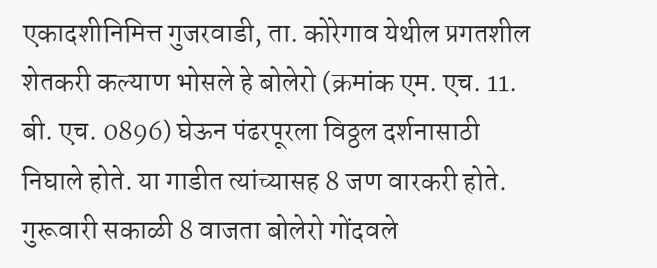एकादशीनिमित्त गुजरवाडी, ता. कोरेगाव येथील प्रगतशील शेतकरी कल्याण भोसले हे बोलेरो (क्रमांक एम. एच. 11. बी. एच. 0896) घेऊन पंढरपूरला विठ्ठल दर्शनासाठी निघाले होते. या गाडीत त्यांच्यासह 8 जण वारकरी होते. गुरूवारी सकाळी 8 वाजता बोलेरो गोंदवले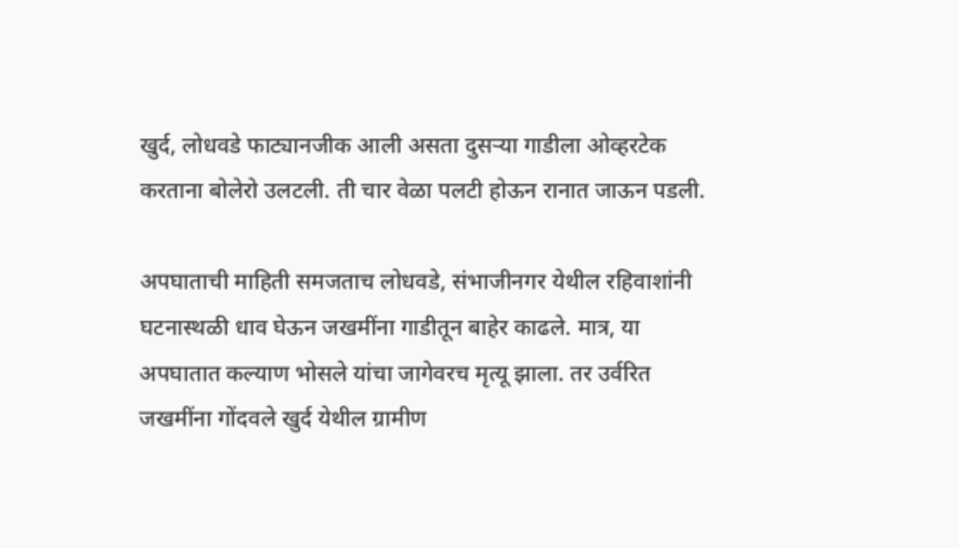खुर्द, लोधवडे फाट्यानजीक आली असता दुसर्‍या गाडीला ओव्हरटेक करताना बोलेरो उलटली. ती चार वेळा पलटी होऊन रानात जाऊन पडली.

अपघाताची माहिती समजताच लोधवडे, संभाजीनगर येथील रहिवाशांनी घटनास्थळी धाव घेऊन जखमींना गाडीतून बाहेर काढले. मात्र, या अपघातात कल्याण भोसले यांचा जागेवरच मृत्यू झाला. तर उर्वरित जखमींना गोंदवले खुर्द येथील ग्रामीण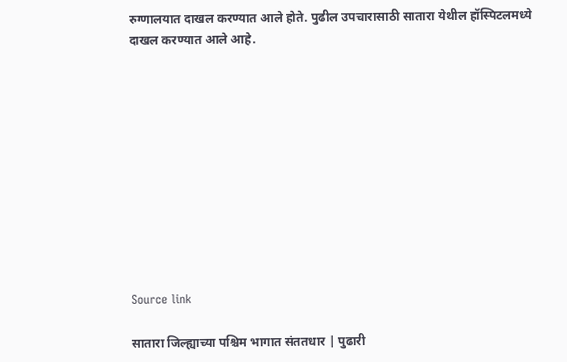रुग्णालयात दाखल करण्यात आले होते. पुढील उपचारासाठी सातारा येथील हॉस्पिटलमध्ये दाखल करण्यात आले आहे.











Source link

सातारा जिल्ह्याच्या पश्चिम भागात संततधार | पुढारी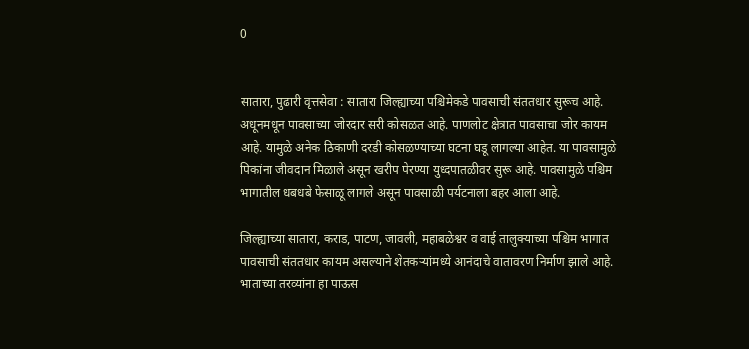0


सातारा, पुढारी वृत्तसेवा : सातारा जिल्ह्याच्या पश्चिमेकडे पावसाची संततधार सुरूच आहे. अधूनमधून पावसाच्या जोरदार सरी कोसळत आहे. पाणलोट क्षेत्रात पावसाचा जोर कायम आहे. यामुळे अनेक ठिकाणी दरडी कोसळण्याच्या घटना घडू लागल्या आहेत. या पावसामुळे पिकांना जीवदान मिळाले असून खरीप पेरण्या युध्दपातळीवर सुरू आहे. पावसामुळे पश्चिम भागातील धबधबे फेसाळू लागले असून पावसाळी पर्यटनाला बहर आला आहे.

जिल्ह्याच्या सातारा, कराड, पाटण, जावली, महाबळेश्वर व वाई तालुक्याच्या पश्चिम भागात पावसाची संततधार कायम असल्याने शेतकर्‍यांमध्ये आनंदाचे वातावरण निर्माण झाले आहे. भाताच्या तरव्यांना हा पाऊस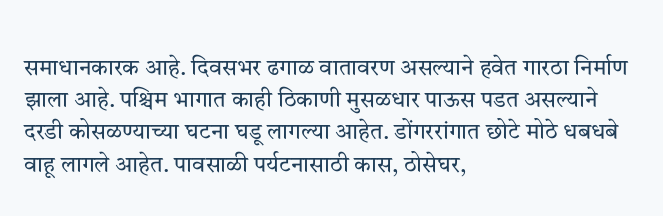समाधानकारक आहे. दिवसभर ढगाळ वातावरण असल्याने हवेत गारठा निर्माण झाला आहे. पश्चिम भागात काही ठिकाणी मुसळधार पाऊस पडत असल्याने दरडी कोसळण्याच्या घटना घडू लागल्या आहेत. डोंगररांगात छोटे मोठे धबधबे वाहू लागले आहेत. पावसाळी पर्यटनासाठी कास, ठोसेघर,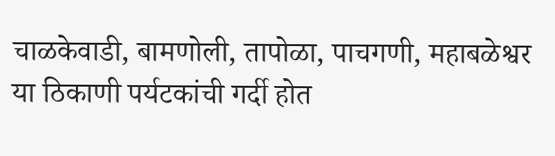चाळकेवाडी, बामणोली, तापोळा, पाचगणी, महाबळेश्वर या ठिकाणी पर्यटकांची गर्दी होत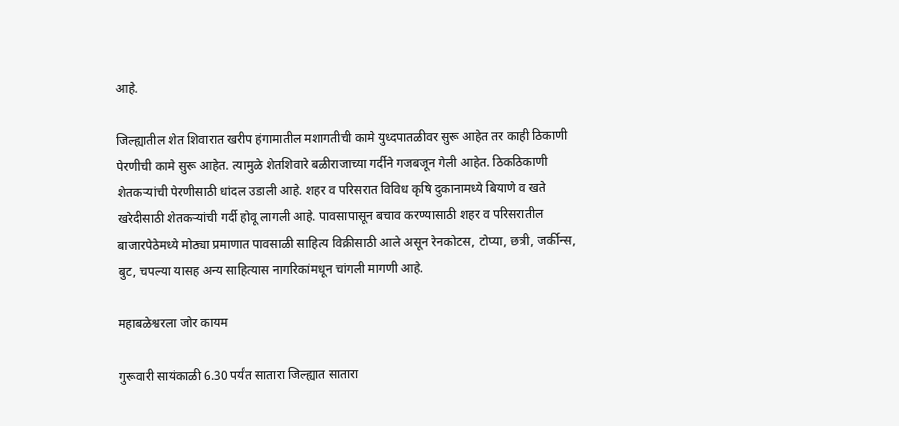आहे.

जिल्ह्यातील शेत शिवारात खरीप हंगामातील मशागतीची कामे युध्दपातळीवर सुरू आहेत तर काही ठिकाणी पेरणीची कामे सुरू आहेत. त्यामुळे शेतशिवारे बळीराजाच्या गर्दीने गजबजून गेली आहेत. ठिकठिकाणी शेतकर्‍यांची पेरणीसाठी धांदल उडाली आहे. शहर व परिसरात विविध कृषि दुकानामध्ये बियाणे व खते खरेदीसाठी शेतकर्‍यांची गर्दी होवू लागली आहे. पावसापासून बचाव करण्यासाठी शहर व परिसरातील बाजारपेठेमध्ये मोठ्या प्रमाणात पावसाळी साहित्य विक्रीसाठी आले असून रेनकोटस, टोप्या, छत्री, जर्कीन्स, बुट, चपल्या यासह अन्य साहित्यास नागरिकांमधून चांगली मागणी आहे.

महाबळेश्वरला जोर कायम

गुरूवारी सायंकाळी 6.30 पर्यंत सातारा जिल्ह्यात सातारा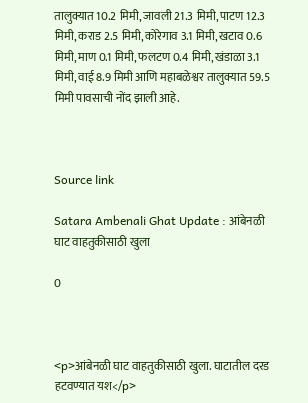तालुक्यात 10.2 मिमी, जावली 21.3 मिमी, पाटण 12.3 मिमी, कराड 2.5 मिमी, कोरेगाव 3.1 मिमी, खटाव 0.6 मिमी, माण 0.1 मिमी, फलटण 0.4 मिमी, खंडाळा 3.1 मिमी, वाई 8.9 मिमी आणि महाबळेश्वर तालुक्यात 59.5 मिमी पावसाची नोंद झाली आहे.



Source link

Satara Ambenali Ghat Update : आंबेनळी घाट वाहतुकीसाठी खुला

0



<p>आंबेनळी घाट वाहतुकीसाठी खुला. घाटातील दरड हटवण्यात यश</p>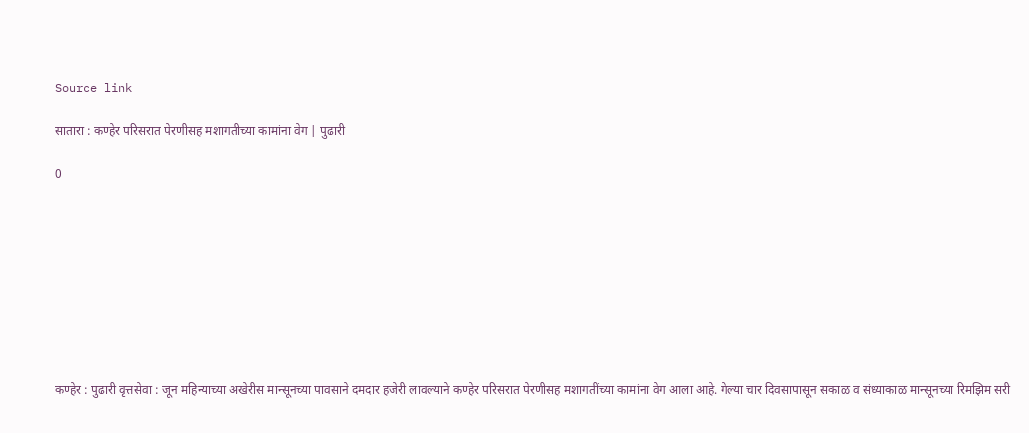Source link

सातारा : कण्हेर परिसरात पेरणीसह मशागतीच्या कामांना वेग | पुढारी

0









कण्हेर : पुढारी वृत्तसेवा : जून महिन्याच्या अखेरीस मान्सूनच्या पावसाने दमदार हजेरी लावल्याने कण्हेर परिसरात पेरणीसह मशागतींच्या कामांना वेग आला आहे. गेल्या चार दिवसापासून सकाळ व संध्याकाळ मान्सूनच्या रिमझिम सरी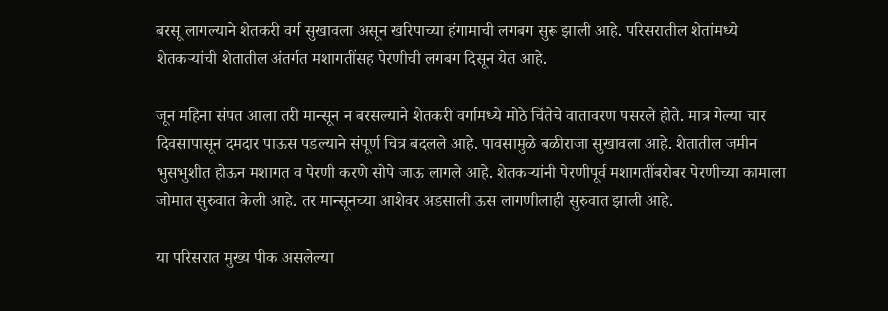बरसू लागल्याने शेतकरी वर्ग सुखावला असून खरिपाच्या हंगामाची लगबग सुरू झाली आहे. परिसरातील शेतांमध्ये शेतकऱ्यांची शेतातील अंतर्गत मशागतींसह पेरणीची लगबग दिसून येत आहे.

जून महिना संपत आला तरी मान्सून न बरसल्याने शेतकरी वर्गामध्ये मोठे चिंतेचे वातावरण पसरले होते. मात्र गेल्या चार दिवसापासून दमदार पाऊस पडल्याने संपूर्ण चित्र बदलले आहे. पावसामुळे बळीराजा सुखावला आहे. शेतातील जमीन भुसभुशीत होऊन मशागत व पेरणी करणे सोपे जाऊ लागले आहे. शेतकऱ्यांनी पेरणीपूर्व मशागतींबरोबर पेरणीच्या कामाला जोमात सुरुवात केली आहे. तर मान्सूनच्या आशेवर अडसाली ऊस लागणीलाही सुरुवात झाली आहे.

या परिसरात मुख्य पीक असलेल्या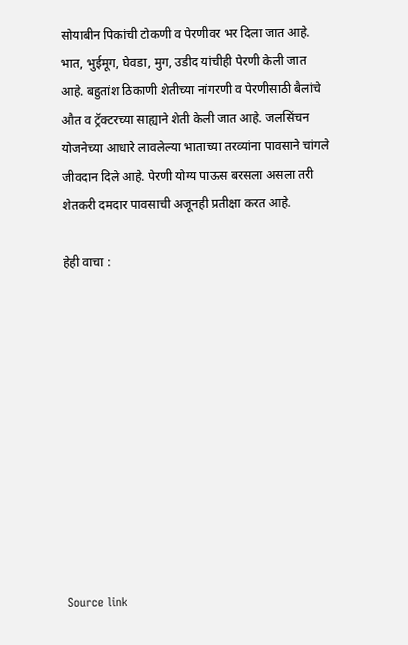सोयाबीन पिकांची टोकणी व पेरणीवर भर दिला जात आहे. भात, भुईमूग, घेवडा, मुग, उडीद यांचीही पेरणी केली जात आहे. बहुतांश ठिकाणी शेतीच्या नांगरणी व पेरणीसाठी बैलांचे औत व ट्रॅक्टरच्या साह्याने शेती केली जात आहे. जलसिंचन योजनेच्या आधारे लावलेल्या भाताच्या तरव्यांना पावसाने चांगले जीवदान दिले आहे. पेरणी योग्य पाऊस बरसला असला तरी शेतकरी दमदार पावसाची अजूनही प्रतीक्षा करत आहे.

हेही वाचा :











Source link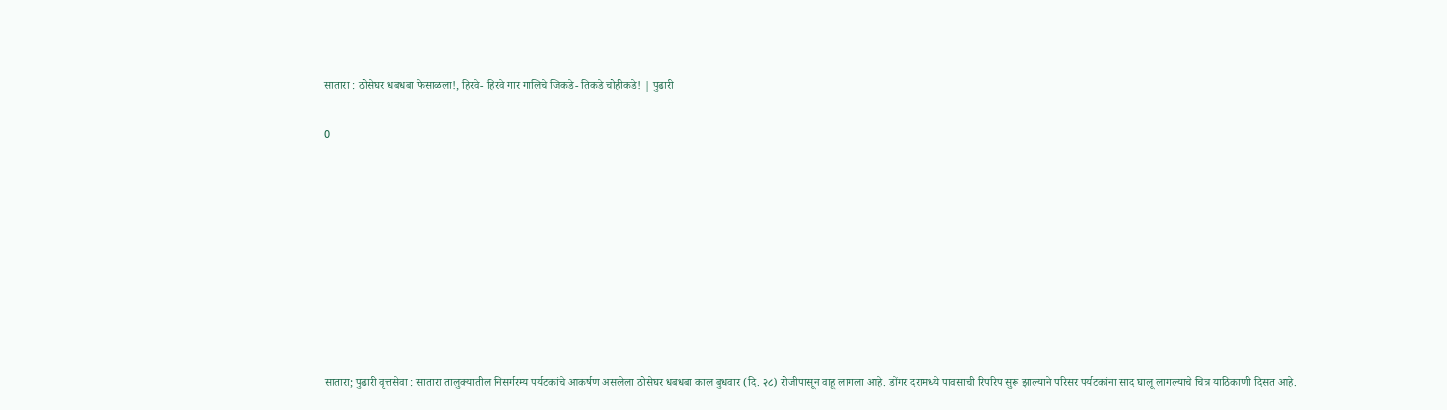सातारा : ठोसेघर धबधबा फेसाळला!, हिरवे- हिरवे गार गालिचे जिकडे- तिकडे चोहीकडे! | पुढारी

0









सातारा; पुढारी वृत्तसेवा : सातारा तालुक्यातील निसर्गरम्य पर्यटकांचे आकर्षण असलेला ठोसेघर धबधबा काल बुधवार (दि. २८) रोजीपासून वाहू लागला आहे. डोंगर दरामध्ये पावसाची रिपरिप सुरू झाल्याने परिसर पर्यटकांना साद घालू लागल्याचे चित्र याठिकाणी दिसत आहे.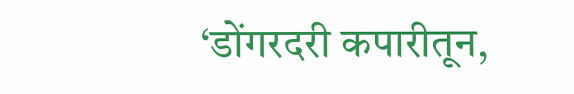‘डोंगरदरी कपारीतून,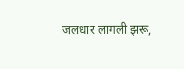जलधार लागली झरू,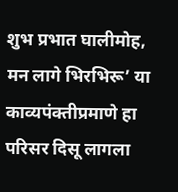शुभ प्रभात घालीमोह, मन लागे भिरभिरू’ या काव्यपंक्तीप्रमाणे हा परिसर दिसू लागला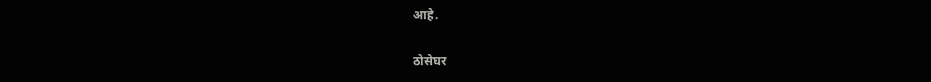आहे.

ठोसेघर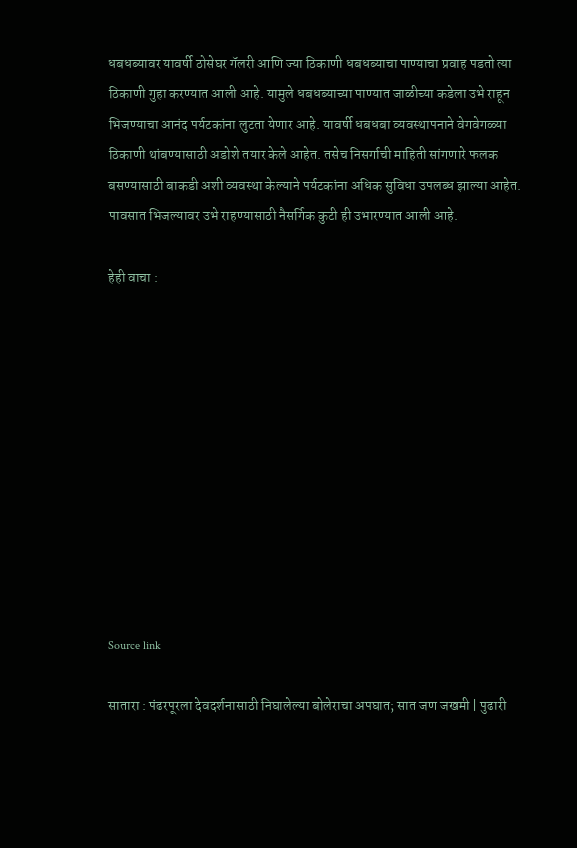धबधब्यावर यावर्षी ठोसेघर गॅलरी आणि ज्या ठिकाणी धबधब्याचा पाण्याचा प्रवाह पडतो त्या ठिकाणी गुहा करण्यात आली आहे. यामुले धबधब्याच्या पाण्यात जाळीच्या कडेला उभे राहून भिजण्याचा आनंद पर्यटकांना लुटता येणार आहे. यावर्षी धबधबा व्यवस्थापनाने वेगवेगळ्या ठिकाणी थांबण्यासाठी अडोशे तयार केले आहेत. तसेच निसर्गाची माहिती सांगणारे फलक बसण्यासाठी बाकडी अशी व्यवस्था केल्याने पर्यटकांना अधिक सुविधा उपलब्ध झाल्या आहेत. पावसात भिजल्यावर उभे राहण्यासाठी नैसर्गिक कुटी ही उभारण्यात आली आहे.

हेही वाचा :











Source link

सातारा : पंढरपूरला देवदर्शनासाठी निघालेल्या बोलेराचा अपघात; सात जण जखमी | पुढारी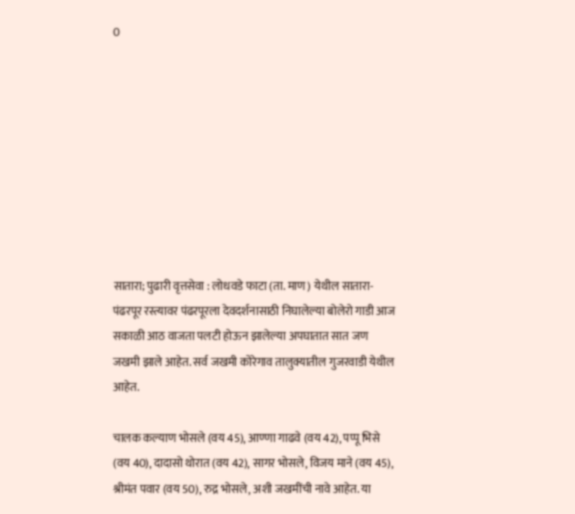0









सातारा; पुढारी वृत्तसेवा : लोधवडे फाटा (ता. माण) येथील सातारा-पंढरपूर रस्त्यावर पंढरपूरला देवदर्शनासाठी निघालेल्या बोलेरो गाडी आज सकाळी आठ वाजता पलटी होऊन झालेल्या अपघातात सात जण जखमी झाले आहेत. सर्व जखमी कोरेगाव तालुक्यातील गुजरवाडी येथील आहेत.

चालक कल्याण भोसले (वय 45), आण्णा गाढवे (वय 42), पप्पू भिसे (वय 40), दादासो थोरात (वय 42), सागर भोसले, विजय माने (वय 45), श्रीमंत पवार (वय 50), रुद्र भोसले, अशी जखमींची नावे आहेत. या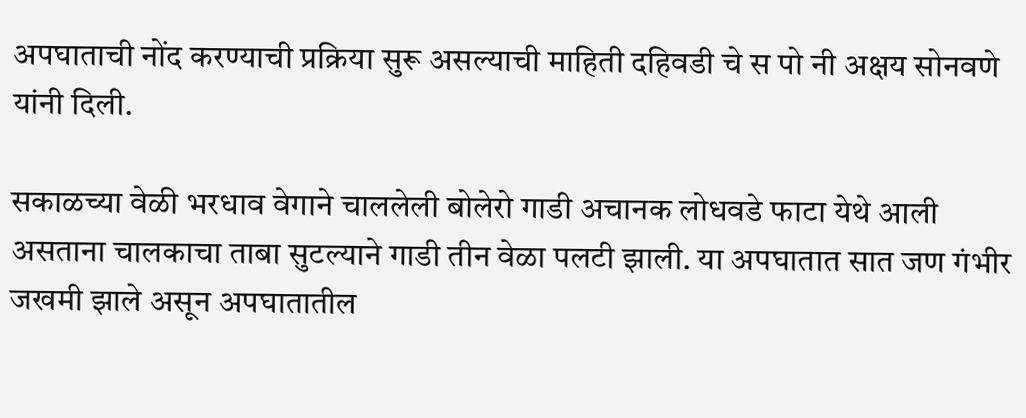अपघाताची नोंद करण्याची प्रक्रिया सुरू असल्याची माहिती दहिवडी चे स पो नी अक्षय सोनवणे यांनी दिली.

सकाळच्या वेळी भरधाव वेगाने चाललेली बोलेरो गाडी अचानक लोधवडे फाटा येथे आली असताना चालकाचा ताबा सुटल्याने गाडी तीन वेळा पलटी झाली. या अपघातात सात जण गंभीर जखमी झाले असून अपघातातील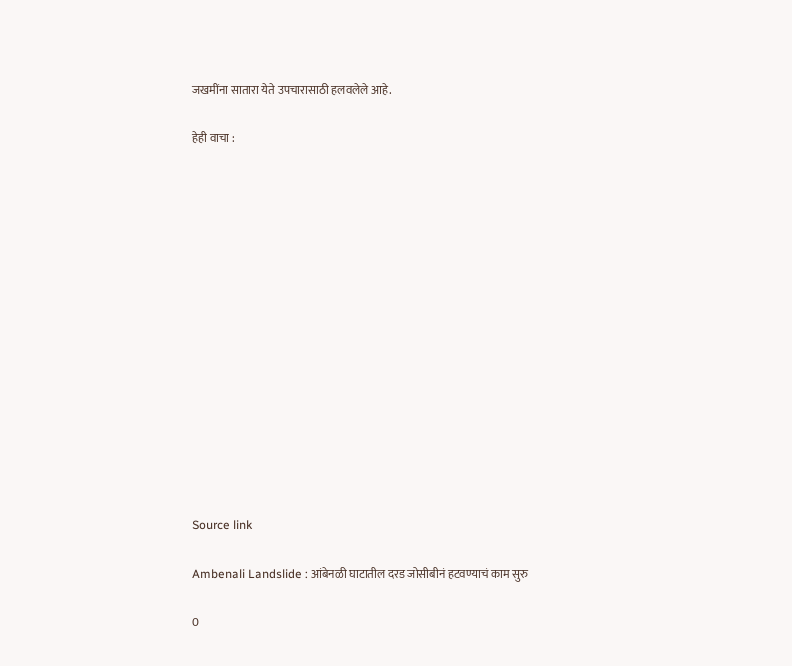जखमींना सातारा येते उपचारासाठी हलवलेले आहे.

हेही वाचा :















Source link

Ambenali Landslide : आंबेनळी घाटातील दरड जोसीबीनं हटवण्याचं काम सुरु

0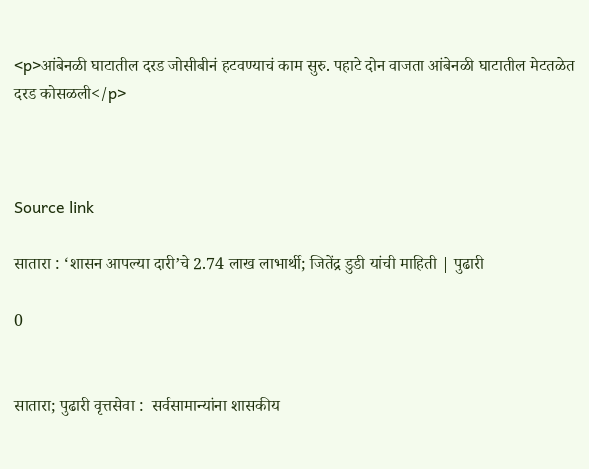<p>आंबेनळी घाटातील दरड जोसीबीनं हटवण्याचं काम सुरु. पहाटे दोन वाजता आंबेनळी घाटातील मेटतळेत दरड कोसळली</p>



Source link

सातारा : ‘शासन आपल्या दारी’चे 2.74 लाख लाभार्थी; जितेंद्र डुडी यांची माहिती | पुढारी

0


सातारा; पुढारी वृत्तसेवा :  सर्वसामान्यांना शासकीय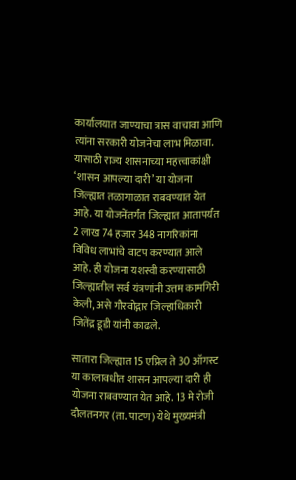कार्यालयात जाण्याचा त्रास वाचावा आणि त्यांना सरकारी योजनेचा लाभ मिळावा. यासाठी राज्य शासनाच्या महत्त्वाकांक्षी ‘शासन आपल्या दारी’ या योजना जिल्ह्यात तळागाळात राबवण्यात येत आहे. या योजनेंतर्गंत जिल्ह्यात आतापर्यंत 2 लाख 74 हजार 348 नागरिकांना विविध लाभांचे वाटप करण्यात आले आहे. ही योजना यशस्वी करण्यासाठी जिल्ह्यातील सर्व यंत्रणांनी उत्तम कामगिरी केली, असे गौरवोद्गार जिल्हाधिकारी जितेंद्र डूडी यांनी काढले.

सातारा जिल्ह्यात 15 एप्रिल ते 30 ऑगस्ट या कालावधीत शासन आपल्या दारी ही योजना राबवण्यात येत आहे. 13 मे रोजी दौलतनगर (ता. पाटण) येथे मुख्यमंत्री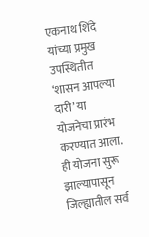एकनाथ शिंदे यांच्या प्रमुख उपस्थितीत ‘शासन आपल्या दारी’ या योजनेचा प्रारंभ करण्यात आला. ही योजना सुरू झाल्यापासून जिल्ह्यातील सर्व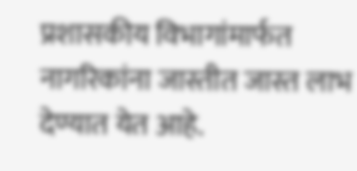प्रशासकीय विभागांमार्फत नागरिकांना जास्तीत जास्त लाभ देण्यात येत आहे.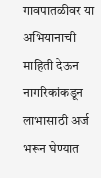गावपातळीवर या अभियानाची माहिती देऊन नागरिकांकडून लाभासाठी अर्ज भरून घेण्यात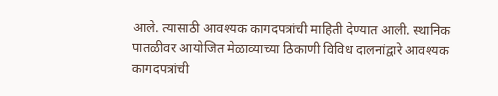आले. त्यासाठी आवश्यक कागदपत्रांची माहिती देण्यात आली. स्थानिक पातळीवर आयोजित मेळाव्याच्या ठिकाणी विविध दालनांद्वारे आवश्यक कागदपत्रांची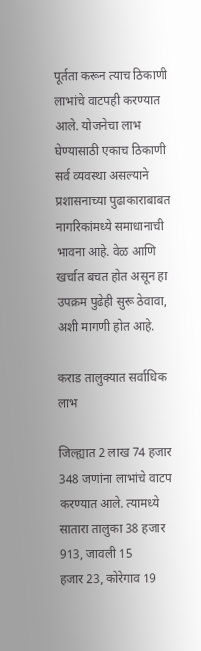पूर्तता करून त्याच ठिकाणी लाभांचे वाटपही करण्यात आले. योजनेचा लाभ घेण्यासाठी एकाच ठिकाणी सर्व व्यवस्था असल्याने प्रशासनाच्या पुढाकाराबाबत नागरिकांमध्ये समाधानाची भावना आहे. वेळ आणि खर्चात बचत होत असून हा उपक्रम पुढेही सुरू ठेवावा, अशी मागणी होत आहे.

कराड तालुक्यात सर्वाधिक लाभ

जिल्ह्यात 2 लाख 74 हजार 348 जणांना लाभांचे वाटप करण्यात आले. त्यामध्ये सातारा तालुका 38 हजार 913, जावली 15
हजार 23, कोरेगाव 19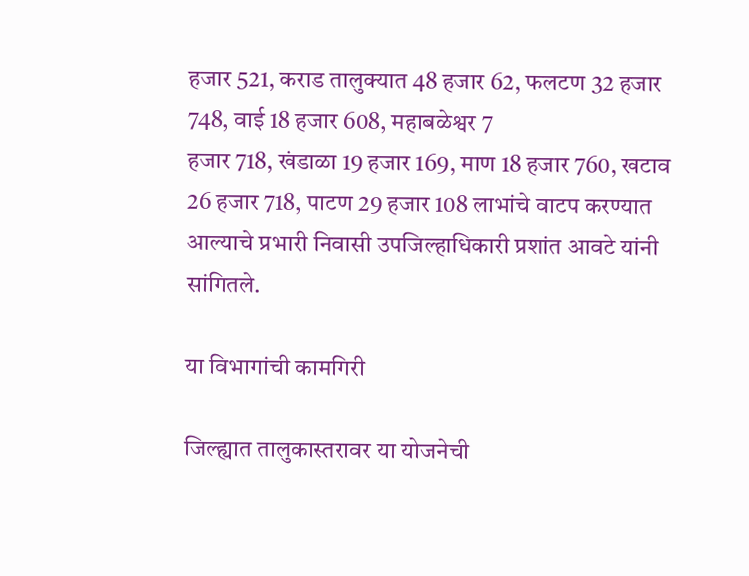हजार 521, कराड तालुक्यात 48 हजार 62, फलटण 32 हजार 748, वाई 18 हजार 608, महाबळेश्वर 7
हजार 718, खंडाळा 19 हजार 169, माण 18 हजार 760, खटाव 26 हजार 718, पाटण 29 हजार 108 लाभांचे वाटप करण्यात
आल्याचे प्रभारी निवासी उपजिल्हाधिकारी प्रशांत आवटे यांनी सांगितले.

या विभागांची कामगिरी

जिल्ह्यात तालुकास्तरावर या योजनेची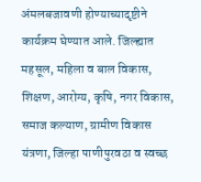अंमलबजावणी होण्याच्यादृष्टीने कार्यक्रम घेण्यात आले. जिल्ह्यात महसूल, महिला व बाल विकास, शिक्षण, आरोग्य, कृषि, नगर विकास, समाज कल्याण, ग्रामीण विकास यंत्रणा, जिल्हा पाणीपुरवठा व स्वच्छ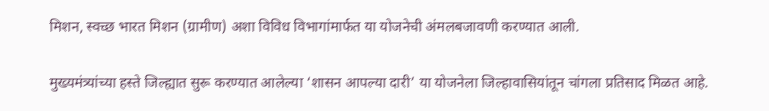मिशन, स्वच्छ भारत मिशन (ग्रामीण) अशा विविध विभागांमार्फत या योजनेची अंमलबजावणी करण्यात आली.

मुख्यमंत्र्यांच्या हस्ते जिल्ह्यात सुरू करण्यात आलेल्या ‘शासन आपल्या दारी’ या योजनेला जिल्हावासियांतून चांगला प्रतिसाद मिळत आहे.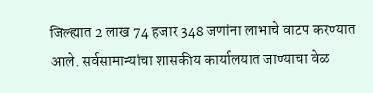जिल्ह्यात 2 लाख 74 हजार 348 जणांना लाभाचे वाटप करण्यात आले. सर्वसामान्यांचा शासकीय कार्यालयात जाण्याचा वेळ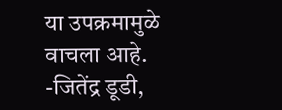या उपक्रमामुळे वाचला आहे.
-जितेंद्र डूडी,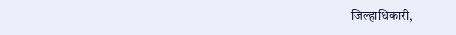जिल्हाधिकारी,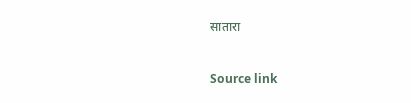सातारा



Source link